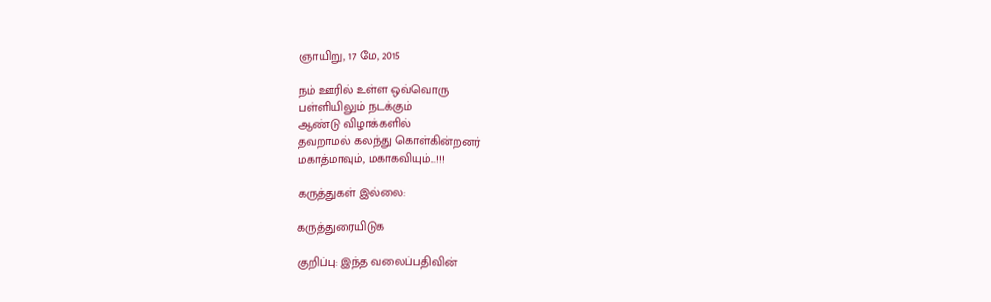ஞாயிறு, 17 மே, 2015

நம் ஊரில் உள்ள ஒவ்வொரு
பள்ளியிலும் நடக்கும்
ஆண்டு விழாக்களில்
தவறாமல் கலந்து கொள்கின்றனர்
மகாத்மாவும், மகாகவியும்...!!!

கருத்துகள் இல்லை:

கருத்துரையிடுக

குறிப்பு: இந்த வலைப்பதிவின்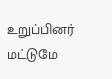உறுப்பினர் மட்டுமே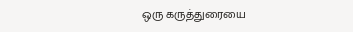ஒரு கருத்துரையை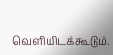வெளியிடக்கூடும்.